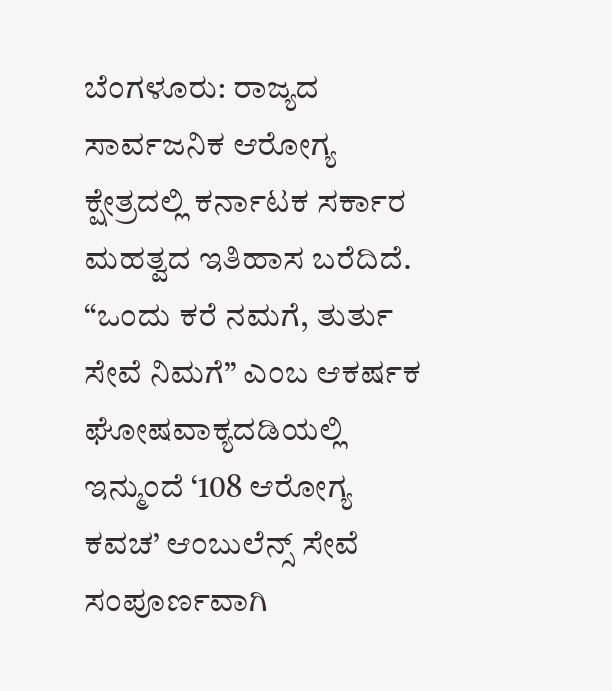ಬೆಂಗಳೂರು: ರಾಜ್ಯದ ಸಾರ್ವಜನಿಕ ಆರೋಗ್ಯ ಕ್ಷೇತ್ರದಲ್ಲಿ ಕರ್ನಾಟಕ ಸರ್ಕಾರ ಮಹತ್ವದ ಇತಿಹಾಸ ಬರೆದಿದೆ. “ಒಂದು ಕರೆ ನಮಗೆ, ತುರ್ತು ಸೇವೆ ನಿಮಗೆ” ಎಂಬ ಆಕರ್ಷಕ ಘೋಷವಾಕ್ಯದಡಿಯಲ್ಲಿ ಇನ್ಮುಂದೆ ‘108 ಆರೋಗ್ಯ ಕವಚ’ ಆಂಬುಲೆನ್ಸ್ ಸೇವೆ ಸಂಪೂರ್ಣವಾಗಿ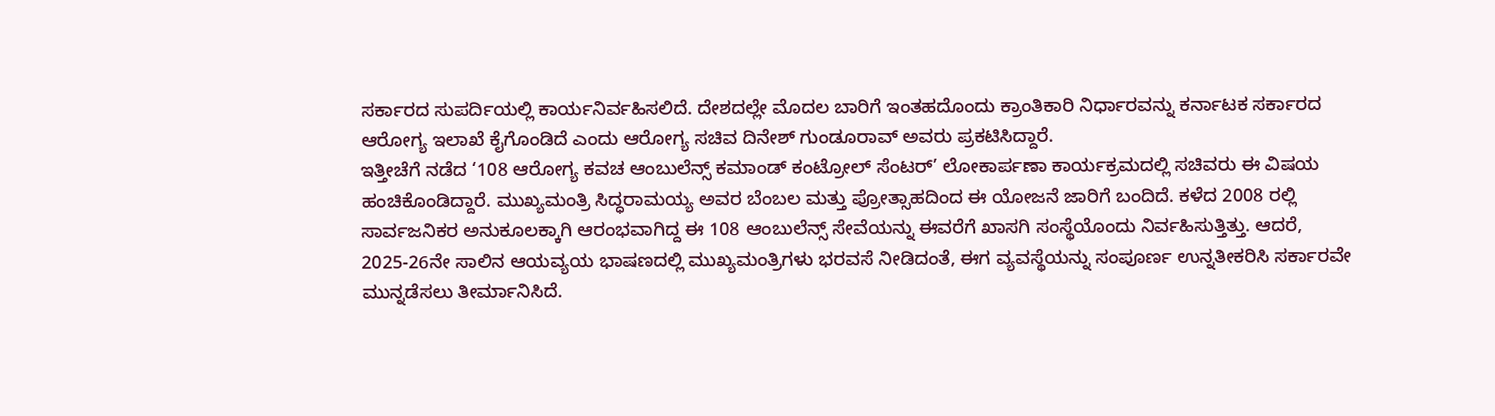ಸರ್ಕಾರದ ಸುಪರ್ದಿಯಲ್ಲಿ ಕಾರ್ಯನಿರ್ವಹಿಸಲಿದೆ. ದೇಶದಲ್ಲೇ ಮೊದಲ ಬಾರಿಗೆ ಇಂತಹದೊಂದು ಕ್ರಾಂತಿಕಾರಿ ನಿರ್ಧಾರವನ್ನು ಕರ್ನಾಟಕ ಸರ್ಕಾರದ ಆರೋಗ್ಯ ಇಲಾಖೆ ಕೈಗೊಂಡಿದೆ ಎಂದು ಆರೋಗ್ಯ ಸಚಿವ ದಿನೇಶ್ ಗುಂಡೂರಾವ್ ಅವರು ಪ್ರಕಟಿಸಿದ್ದಾರೆ.
ಇತ್ತೀಚೆಗೆ ನಡೆದ ‘108 ಆರೋಗ್ಯ ಕವಚ ಆಂಬುಲೆನ್ಸ್ ಕಮಾಂಡ್ ಕಂಟ್ರೋಲ್ ಸೆಂಟರ್’ ಲೋಕಾರ್ಪಣಾ ಕಾರ್ಯಕ್ರಮದಲ್ಲಿ ಸಚಿವರು ಈ ವಿಷಯ ಹಂಚಿಕೊಂಡಿದ್ದಾರೆ. ಮುಖ್ಯಮಂತ್ರಿ ಸಿದ್ಧರಾಮಯ್ಯ ಅವರ ಬೆಂಬಲ ಮತ್ತು ಪ್ರೋತ್ಸಾಹದಿಂದ ಈ ಯೋಜನೆ ಜಾರಿಗೆ ಬಂದಿದೆ. ಕಳೆದ 2008 ರಲ್ಲಿ ಸಾರ್ವಜನಿಕರ ಅನುಕೂಲಕ್ಕಾಗಿ ಆರಂಭವಾಗಿದ್ದ ಈ 108 ಆಂಬುಲೆನ್ಸ್ ಸೇವೆಯನ್ನು ಈವರೆಗೆ ಖಾಸಗಿ ಸಂಸ್ಥೆಯೊಂದು ನಿರ್ವಹಿಸುತ್ತಿತ್ತು. ಆದರೆ, 2025-26ನೇ ಸಾಲಿನ ಆಯವ್ಯಯ ಭಾಷಣದಲ್ಲಿ ಮುಖ್ಯಮಂತ್ರಿಗಳು ಭರವಸೆ ನೀಡಿದಂತೆ, ಈಗ ವ್ಯವಸ್ಥೆಯನ್ನು ಸಂಪೂರ್ಣ ಉನ್ನತೀಕರಿಸಿ ಸರ್ಕಾರವೇ ಮುನ್ನಡೆಸಲು ತೀರ್ಮಾನಿಸಿದೆ.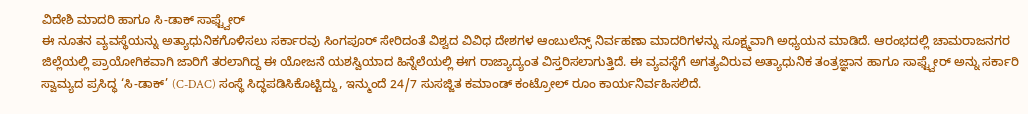ವಿದೇಶಿ ಮಾದರಿ ಹಾಗೂ ಸಿ-ಡಾಕ್ ಸಾಫ್ಟ್ವೇರ್
ಈ ನೂತನ ವ್ಯವಸ್ಥೆಯನ್ನು ಅತ್ಯಾಧುನಿಕಗೊಳಿಸಲು ಸರ್ಕಾರವು ಸಿಂಗಪೂರ್ ಸೇರಿದಂತೆ ವಿಶ್ವದ ವಿವಿಧ ದೇಶಗಳ ಆಂಬುಲೆನ್ಸ್ ನಿರ್ವಹಣಾ ಮಾದರಿಗಳನ್ನು ಸೂಕ್ಷ್ಮವಾಗಿ ಅಧ್ಯಯನ ಮಾಡಿದೆ. ಆರಂಭದಲ್ಲಿ ಚಾಮರಾಜನಗರ ಜಿಲ್ಲೆಯಲ್ಲಿ ಪ್ರಾಯೋಗಿಕವಾಗಿ ಜಾರಿಗೆ ತರಲಾಗಿದ್ದ ಈ ಯೋಜನೆ ಯಶಸ್ವಿಯಾದ ಹಿನ್ನೆಲೆಯಲ್ಲಿ ಈಗ ರಾಜ್ಯಾದ್ಯಂತ ವಿಸ್ತರಿಸಲಾಗುತ್ತಿದೆ. ಈ ವ್ಯವಸ್ಥೆಗೆ ಅಗತ್ಯವಿರುವ ಅತ್ಯಾಧುನಿಕ ತಂತ್ರಜ್ಞಾನ ಹಾಗೂ ಸಾಫ್ಟ್ವೇರ್ ಅನ್ನು ಸರ್ಕಾರಿ ಸ್ವಾಮ್ಯದ ಪ್ರಸಿದ್ಧ ‘ಸಿ-ಡಾಕ್’ (C-DAC) ಸಂಸ್ಥೆ ಸಿದ್ಧಪಡಿಸಿಕೊಟ್ಟಿದ್ದು, ಇನ್ಮುಂದೆ 24/7 ಸುಸಜ್ಜಿತ ಕಮಾಂಡ್ ಕಂಟ್ರೋಲ್ ರೂಂ ಕಾರ್ಯನಿರ್ವಹಿಸಲಿದೆ.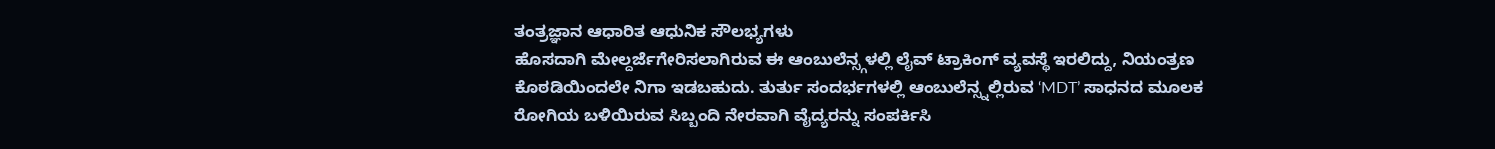ತಂತ್ರಜ್ಞಾನ ಆಧಾರಿತ ಆಧುನಿಕ ಸೌಲಭ್ಯಗಳು
ಹೊಸದಾಗಿ ಮೇಲ್ದರ್ಜೆಗೇರಿಸಲಾಗಿರುವ ಈ ಆಂಬುಲೆನ್ಸ್ಗಳಲ್ಲಿ ಲೈವ್ ಟ್ರಾಕಿಂಗ್ ವ್ಯವಸ್ಥೆ ಇರಲಿದ್ದು, ನಿಯಂತ್ರಣ ಕೊಠಡಿಯಿಂದಲೇ ನಿಗಾ ಇಡಬಹುದು. ತುರ್ತು ಸಂದರ್ಭಗಳಲ್ಲಿ ಆಂಬುಲೆನ್ಸ್ನಲ್ಲಿರುವ ‘MDT’ ಸಾಧನದ ಮೂಲಕ ರೋಗಿಯ ಬಳಿಯಿರುವ ಸಿಬ್ಬಂದಿ ನೇರವಾಗಿ ವೈದ್ಯರನ್ನು ಸಂಪರ್ಕಿಸಿ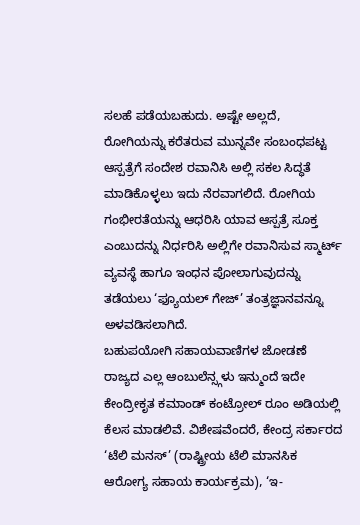ಸಲಹೆ ಪಡೆಯಬಹುದು. ಅಷ್ಟೇ ಅಲ್ಲದೆ, ರೋಗಿಯನ್ನು ಕರೆತರುವ ಮುನ್ನವೇ ಸಂಬಂಧಪಟ್ಟ ಆಸ್ಪತ್ರೆಗೆ ಸಂದೇಶ ರವಾನಿಸಿ ಅಲ್ಲಿ ಸಕಲ ಸಿದ್ಧತೆ ಮಾಡಿಕೊಳ್ಳಲು ಇದು ನೆರವಾಗಲಿದೆ. ರೋಗಿಯ ಗಂಭೀರತೆಯನ್ನು ಆಧರಿಸಿ ಯಾವ ಆಸ್ಪತ್ರೆ ಸೂಕ್ತ ಎಂಬುದನ್ನು ನಿರ್ಧರಿಸಿ ಅಲ್ಲಿಗೇ ರವಾನಿಸುವ ಸ್ಮಾರ್ಟ್ ವ್ಯವಸ್ಥೆ ಹಾಗೂ ಇಂಧನ ಪೋಲಾಗುವುದನ್ನು ತಡೆಯಲು ‘ಫ್ಯೂಯಲ್ ಗೇಜ್’ ತಂತ್ರಜ್ಞಾನವನ್ನೂ ಅಳವಡಿಸಲಾಗಿದೆ.
ಬಹುಪಯೋಗಿ ಸಹಾಯವಾಣಿಗಳ ಜೋಡಣೆ
ರಾಜ್ಯದ ಎಲ್ಲ ಆಂಬುಲೆನ್ಸ್ಗಳು ಇನ್ಮುಂದೆ ಇದೇ ಕೇಂದ್ರೀಕೃತ ಕಮಾಂಡ್ ಕಂಟ್ರೋಲ್ ರೂಂ ಅಡಿಯಲ್ಲಿ ಕೆಲಸ ಮಾಡಲಿವೆ. ವಿಶೇಷವೆಂದರೆ, ಕೇಂದ್ರ ಸರ್ಕಾರದ ‘ಟೆಲಿ ಮನಸ್’ (ರಾಷ್ಟ್ರೀಯ ಟೆಲಿ ಮಾನಸಿಕ ಆರೋಗ್ಯ ಸಹಾಯ ಕಾರ್ಯಕ್ರಮ), ‘ಇ-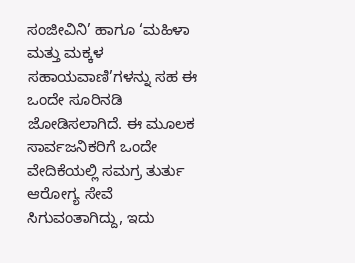ಸಂಜೀವಿನಿ’ ಹಾಗೂ ‘ಮಹಿಳಾ ಮತ್ತು ಮಕ್ಕಳ ಸಹಾಯವಾಣಿ’ಗಳನ್ನು ಸಹ ಈ ಒಂದೇ ಸೂರಿನಡಿ ಜೋಡಿಸಲಾಗಿದೆ. ಈ ಮೂಲಕ ಸಾರ್ವಜನಿಕರಿಗೆ ಒಂದೇ ವೇದಿಕೆಯಲ್ಲಿ ಸಮಗ್ರ ತುರ್ತು ಆರೋಗ್ಯ ಸೇವೆ ಸಿಗುವಂತಾಗಿದ್ದು, ಇದು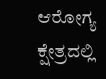ಆರೋಗ್ಯ ಕ್ಷೇತ್ರದಲ್ಲಿ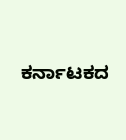ಕರ್ನಾಟಕದ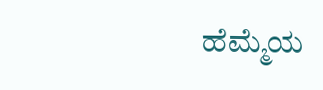ಹೆಮ್ಮೆಯ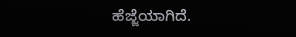ಹೆಜ್ಜೆಯಾಗಿದೆ.